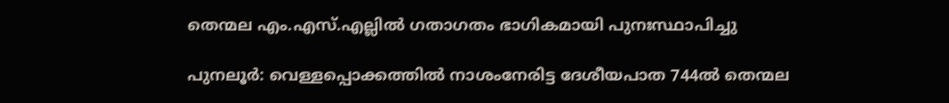തെന്മല എം.എസ്.എല്ലിൽ ഗതാഗതം ഭാഗികമായി പുനഃസ്ഥാപിച്ചു

പുനലൂർ: വെള്ളപ്പൊക്കത്തിൽ നാശംനേരിട്ട ദേശീയപാത 744ൽ തെന്മല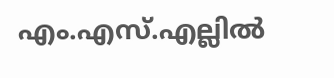എം.എസ്.എല്ലിൽ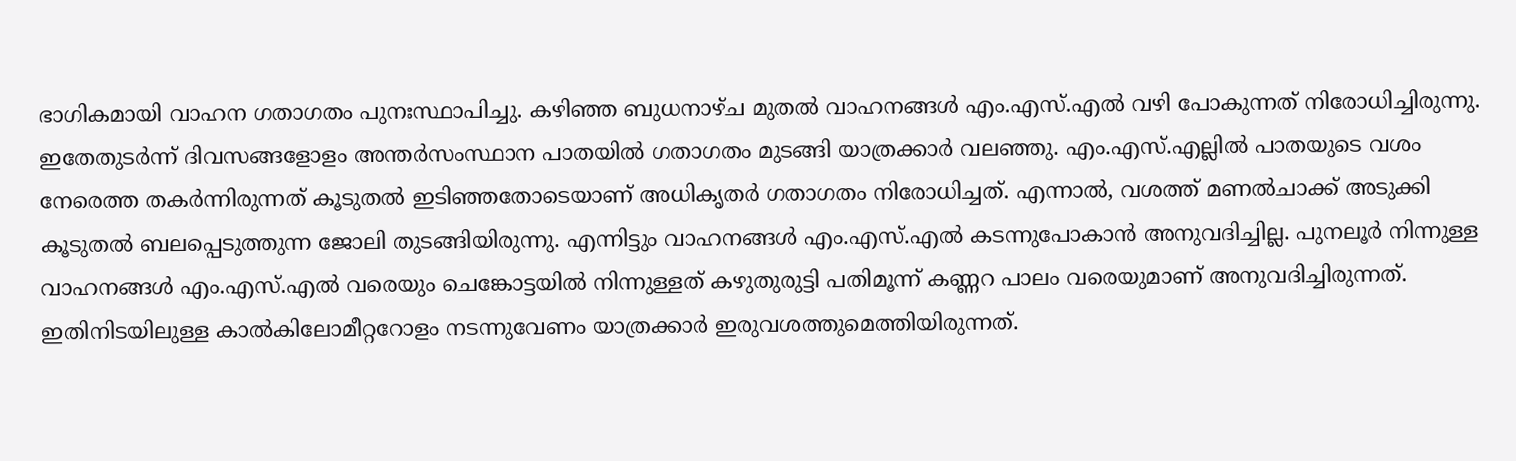ഭാഗികമായി വാഹന ഗതാഗതം പുനഃസ്ഥാപിച്ചു. കഴിഞ്ഞ ബുധനാഴ്ച മുതൽ വാഹനങ്ങൾ എം.എസ്.എൽ വഴി പോകുന്നത് നിരോധിച്ചിരുന്നു. ഇതേതുടർന്ന് ദിവസങ്ങളോളം അന്തർസംസ്ഥാന പാതയിൽ ഗതാഗതം മുടങ്ങി യാത്രക്കാർ വലഞ്ഞു. എം.എസ്.എല്ലിൽ പാതയുടെ വശം നേരെത്ത തകർന്നിരുന്നത് കൂടുതൽ ഇടിഞ്ഞതോടെയാണ് അധികൃതർ ഗതാഗതം നിരോധിച്ചത്. എന്നാൽ, വശത്ത് മണൽചാക്ക് അടുക്കി കൂടുതൽ ബലപ്പെടുത്തുന്ന ജോലി തുടങ്ങിയിരുന്നു. എന്നിട്ടും വാഹനങ്ങൾ എം.എസ്.എൽ കടന്നുപോകാൻ അനുവദിച്ചില്ല. പുനലൂർ നിന്നുള്ള വാഹനങ്ങൾ എം.എസ്.എൽ വരെയും ചെങ്കോട്ടയിൽ നിന്നുള്ളത് കഴുതുരുട്ടി പതിമൂന്ന് കണ്ണറ പാലം വരെയുമാണ് അനുവദിച്ചിരുന്നത്. ഇതിനിടയിലുള്ള കാൽകിലോമീറ്ററോളം നടന്നുവേണം യാത്രക്കാർ ഇരുവശത്തുമെത്തിയിരുന്നത്.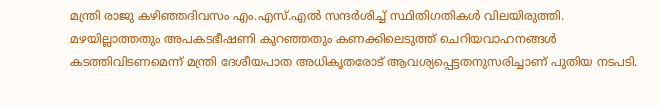മന്ത്രി രാജു കഴിഞ്ഞദിവസം എം.എസ്.എൽ സന്ദർശിച്ച് സ്ഥിതിഗതികൾ വിലയിരുത്തി. മഴയില്ലാത്തതും അപകടഭീഷണി കുറഞ്ഞതും കണക്കിലെടുത്ത് ചെറിയവാഹനങ്ങൾ കടത്തിവിടണമെന്ന് മന്ത്രി ദേശീയപാത അധികൃതരോട് ആവശ്യപ്പെട്ടതനുസരിച്ചാണ് പുതിയ നടപടി.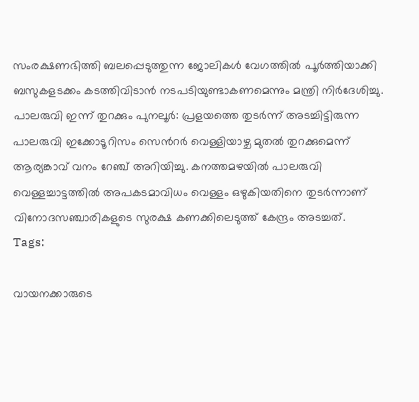സംരക്ഷണഭിത്തി ബലപ്പെടുത്തുന്ന ജോലികൾ വേഗത്തിൽ പൂർത്തിയാക്കി ബസുകളടക്കം കടത്തിവിടാൻ നടപടിയുണ്ടാകണമെന്നും മന്ത്രി നിർദേശിച്ചു. പാലരുവി ഇന്ന് തുറക്കും പുനലൂർ: പ്രളയത്തെ തുടർന്ന് അടച്ചിട്ടിരുന്ന പാലരുവി ഇക്കോടൂറിസം സെൻറർ വെള്ളിയാഴ്ച മുതൽ തുറക്കുമെന്ന് ആര്യങ്കാവ് വനം റേഞ്ച് അറിയിച്ചു. കനത്തമഴയിൽ പാലരുവി വെള്ളച്ചാട്ടത്തിൽ അപകടമാവിധം വെള്ളം ഒഴുകിയതിനെ തുടർന്നാണ് വിനോദസഞ്ചാരികളുടെ സുരക്ഷ കണക്കിലെടുത്ത് കേന്ദ്രം അടച്ചത്.
Tags:

വായനക്കാരുടെ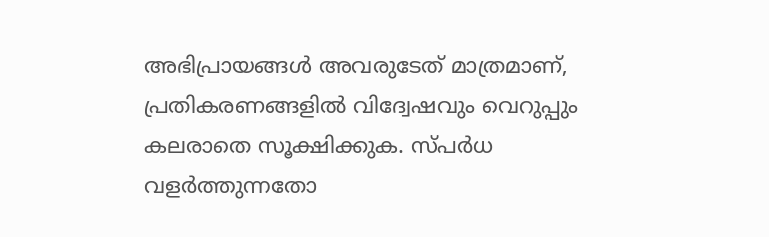അഭിപ്രായങ്ങള്‍ അവരുടേത് മാത്രമാണ്, പ്രതികരണങ്ങളിൽ വിദ്വേഷവും വെറുപ്പും കലരാതെ സൂക്ഷിക്കുക. സ്പർധ വളർത്തുന്നതോ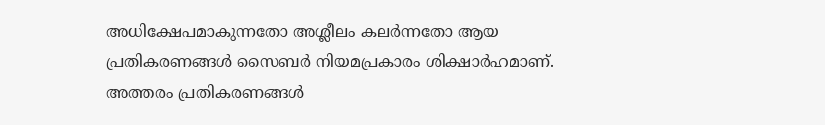അധിക്ഷേപമാകുന്നതോ അശ്ലീലം കലർന്നതോ ആയ പ്രതികരണങ്ങൾ സൈബർ നിയമപ്രകാരം ശിക്ഷാർഹമാണ്. അത്തരം പ്രതികരണങ്ങൾ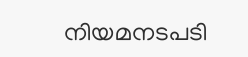നിയമനടപടി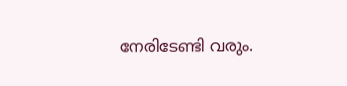നേരിടേണ്ടി വരും.